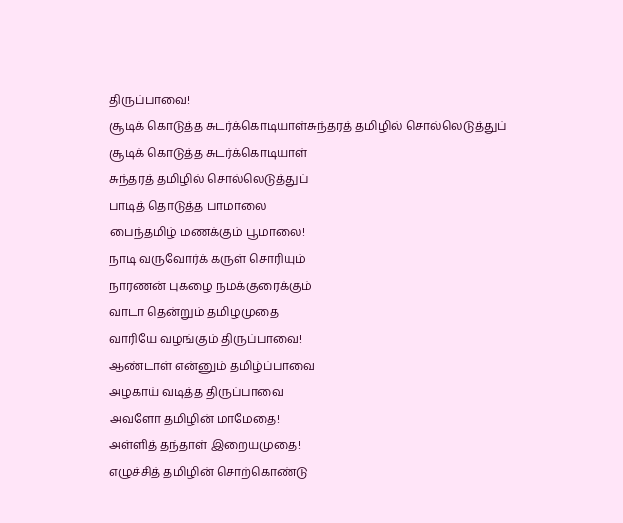திருப்பாவை!
சூடிக் கொடுத்த சுடர்க்கொடியாள்சுந்தரத் தமிழில் சொல்லெடுத்துப்
சூடிக் கொடுத்த சுடர்க்கொடியாள்
சுந்தரத் தமிழில் சொல்லெடுத்துப்
பாடித் தொடுத்த பாமாலை
பைந்தமிழ் மணக்கும் பூமாலை!
நாடி வருவோர்க் கருள் சொரியும்
நாரணன் புகழை நமக்குரைக்கும்
வாடா தென்றும் தமிழமுதை
வாரியே வழங்கும் திருப்பாவை!
ஆண்டாள் என்னும் தமிழ்ப்பாவை
அழகாய் வடித்த திருப்பாவை
அவளோ தமிழின் மாமேதை!
அள்ளித் தந்தாள் இறையமுதை!
எழுச்சித் தமிழின் சொற்கொண்டு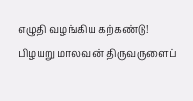எழுதி வழங்கிய கற்கண்டு!
பிழயறு மாலவன் திருவருளைப்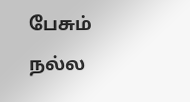பேசும் நல்ல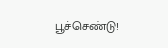பூச்செண்டு!